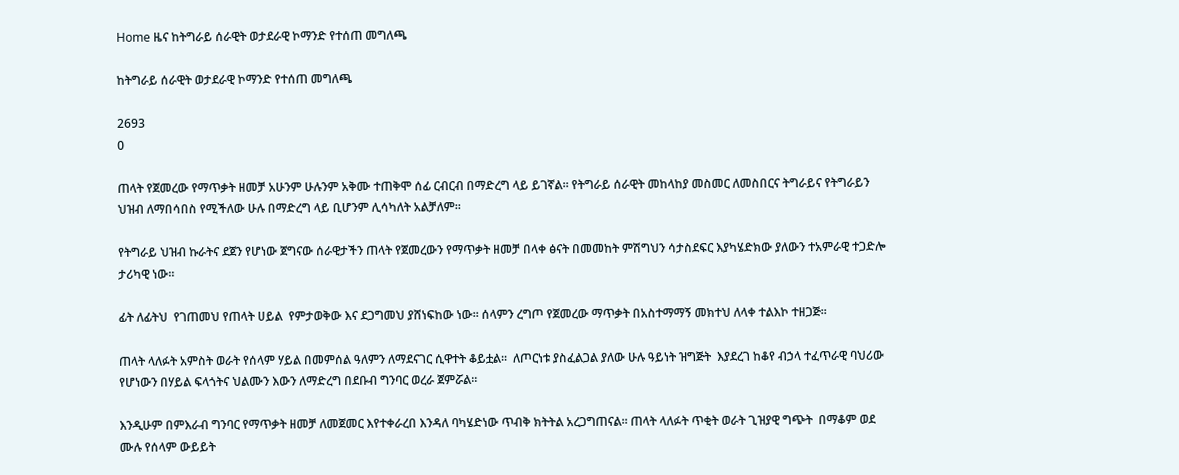Home ዜና ከትግራይ ሰራዊት ወታደራዊ ኮማንድ የተሰጠ መግለጫ

ከትግራይ ሰራዊት ወታደራዊ ኮማንድ የተሰጠ መግለጫ

2693
0

ጠላት የጀመረው የማጥቃት ዘመቻ አሁንም ሁሉንም አቅሙ ተጠቅሞ ሰፊ ርብርብ በማድረግ ላይ ይገኛል፡፡ የትግራይ ሰራዊት መከላከያ መስመር ለመስበርና ትግራይና የትግራይን ህዝብ ለማበሳበስ የሚችለው ሁሉ በማድረግ ላይ ቢሆንም ሊሳካለት አልቻለም፡፡

የትግራይ ህዝብ ኩራትና ደጀን የሆነው ጀግናው ሰራዊታችን ጠላት የጀመረውን የማጥቃት ዘመቻ በላቀ ፅናት በመመከት ምሽግህን ሳታስደፍር እያካሄድክው ያለውን ተአምራዊ ተጋድሎ ታሪካዊ ነው፡፡

ፊት ለፊትህ  የገጠመህ የጠላት ሀይል  የምታወቅው እና ደጋግመህ ያሸነፍከው ነው፡፡ ሰላምን ረግጦ የጀመረው ማጥቃት በአስተማማኝ መክተህ ለላቀ ተልእኮ ተዘጋጅ፡፡

ጠላት ላለፉት አምስት ወራት የሰላም ሃይል በመምሰል ዓለምን ለማደናገር ሲዋተት ቆይቷል፡፡  ለጦርነቱ ያስፈልጋል ያለው ሁሉ ዓይነት ዝግጅት  እያደረገ ከቆየ ብኃላ ተፈጥራዊ ባህሪው የሆነውን በሃይል ፍላጎትና ህልሙን እውን ለማድረግ በደቡብ ግንባር ወረራ ጀምሯል፡፡

እንዲሁም በምእራብ ግንባር የማጥቃት ዘመቻ ለመጀመር እየተቀራረበ እንዳለ ባካሄድነው ጥብቅ ክትትል አረጋግጠናል፡፡ ጠላት ላለፉት ጥቂት ወራት ጊዝያዊ ግጭት  በማቆም ወደ ሙሉ የሰላም ውይይት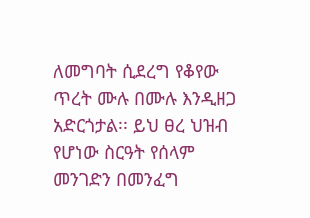ለመግባት ሲደረግ የቆየው ጥረት ሙሉ በሙሉ እንዲዘጋ አድርጎታል፡፡ ይህ ፀረ ህዝብ የሆነው ስርዓት የሰላም መንገድን በመንፈግ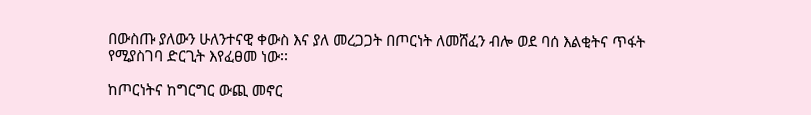በውስጡ ያለውን ሁለንተናዊ ቀውስ እና ያለ መረጋጋት በጦርነት ለመሸፈን ብሎ ወደ ባሰ እልቂትና ጥፋት የሚያስገባ ድርጊት እየፈፀመ ነው፡፡

ከጦርነትና ከግርግር ውጪ መኖር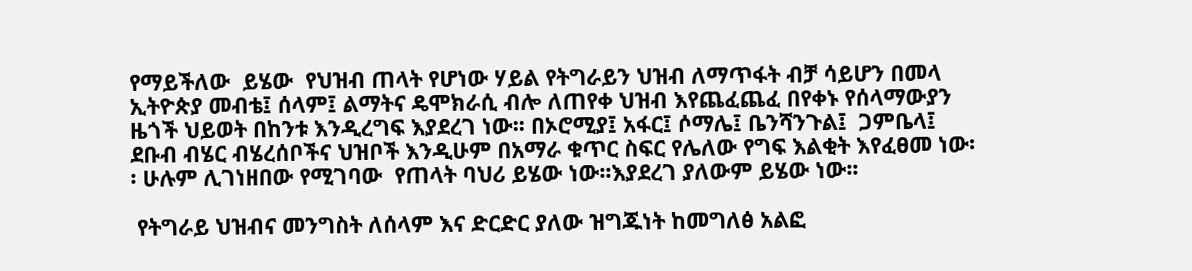የማይችለው  ይሄው  የህዝብ ጠላት የሆነው ሃይል የትግራይን ህዝብ ለማጥፋት ብቻ ሳይሆን በመላ ኢትዮጵያ መብቴ፤ ሰላም፤ ልማትና ዴሞክራሲ ብሎ ለጠየቀ ህዝብ እየጨፈጨፈ በየቀኑ የሰላማውያን ዜጎች ህይወት በከንቱ እንዲረግፍ እያደረገ ነው፡፡ በኦሮሚያ፤ አፋር፤ ሶማሌ፤ ቤንሻንጉል፤  ጋምቤላ፤ ደቡብ ብሄር ብሄረሰቦችና ህዝቦች እንዲሁም በአማራ ቁጥር ስፍር የሌለው የግፍ እልቂት እየፈፀመ ነው፡፡ ሁሉም ሊገነዘበው የሚገባው  የጠላት ባህሪ ይሄው ነው፡፡እያደረገ ያለውም ይሄው ነው፡፡

 የትግራይ ህዝብና መንግስት ለሰላም እና ድርድር ያለው ዝግጁነት ከመግለፅ አልፎ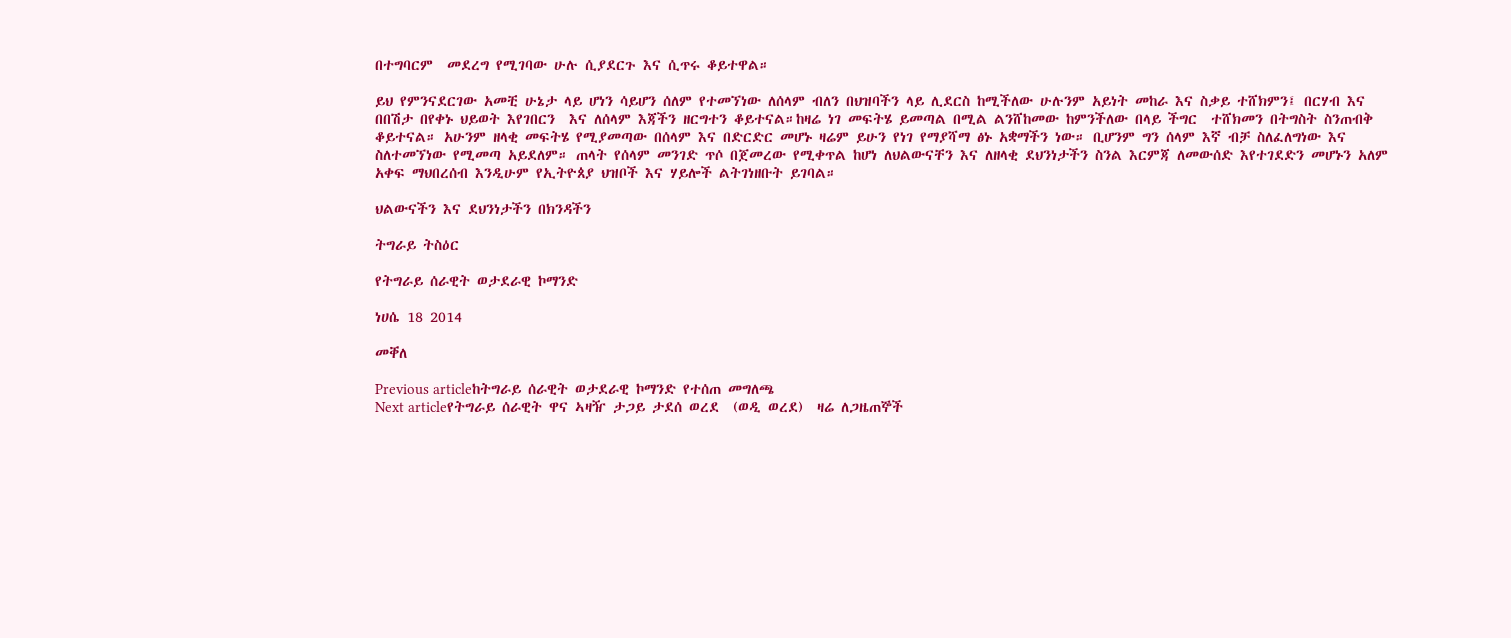በተግባርም  መደረግ የሚገባው ሁሉ ሲያደርጉ እና ሲጥሩ ቆይተዋል።

ይህ የምንናደርገው አመቺ ሁኔታ ላይ ሆነን ሳይሆን ሰለም የተመኘነው ለሰላም ብለን በህዝባችን ላይ ሊደርስ ከሚችለው ሁሉንም አይነት መከራ እና ስቃይ ተሸክምን፤ በርሃብ እና በበሽታ በየቀኑ ህይወት እየገበርን  እና ለሰላም እጃችን ዘርግተን ቆይተናል።ከዛሬ ነገ መፍትሄ ይመጣል በሚል ልንሸከመው ከምንችለው በላይ ችግር  ተሸክመን በትግስት ስንጠብቅ ቆይተናል። አሁንም ዘላቂ መፍትሄ የሚያመጣው በሰላም እና በድርድር መሆኑ ዛሬም ይሁን የነገ የማያሻማ ፅኑ አቋማችን ነው። ቢሆንም ግን ሰላም እኛ ብቻ ስለፈለግነው እና ስለተመኘነው የሚመጣ አይደለም። ጠላት የሰላም መንገድ ጥሶ በጀመረው የሚቀጥል ከሆነ ለህልውናቸን እና ለዘላቂ ደህንነታችን ስንል እርምጃ ለመውሰድ እየተገደድን መሆኑን አለም አቀፍ ማህበረሰብ እንዲሁም የኢትዮጰያ ህዝቦች እና ሃይሎች ልትገነዘቡት ይገባል።

ህልውናችን እና ደህንነታችን በክንዳችን

ትግራይ ትስዕር

የትግራይ ሰራዊት ወታደራዊ ኮማንድ

ነሀሴ 18 2014

መቐለ

Previous articleከትግራይ ሰራዊት ወታደራዊ ኮማንድ የተሰጠ መግለጫ
Next articleየትግራይ ሰራዊት ዋና ኣዛዥ ታጋይ ታደሰ ወረደ  (ወዲ ወረደ)  ዛሬ ለጋዜጠኞች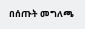በሰጡት መግለጫ